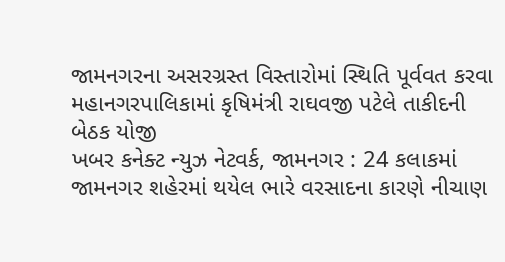જામનગરના અસરગ્રસ્ત વિસ્તારોમાં સ્થિતિ પૂર્વવત કરવા મહાનગરપાલિકામાં કૃષિમંત્રી રાઘવજી પટેલે તાકીદની બેઠક યોજી
ખબર કનેક્ટ ન્યુઝ નેટવર્ક, જામનગર : 24 કલાકમાં જામનગર શહેરમાં થયેલ ભારે વરસાદના કારણે નીચાણ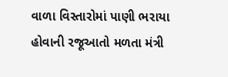વાળા વિસ્તારોમાં પાણી ભરાયા હોવાની રજૂઆતો મળતા મંત્રી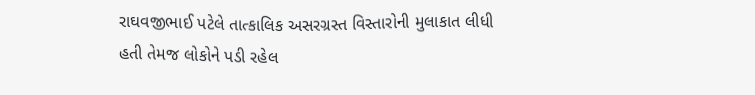રાઘવજીભાઈ પટેલે તાત્કાલિક અસરગ્રસ્ત વિસ્તારોની મુલાકાત લીધી હતી તેમજ લોકોને પડી રહેલ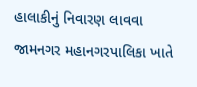હાલાકીનું નિવારણ લાવવા જામનગર મહાનગરપાલિકા ખાતે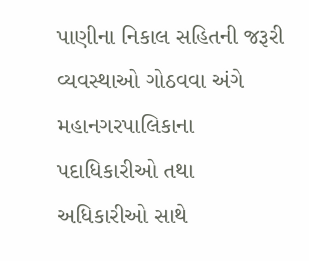પાણીના નિકાલ સહિતની જરૂરી વ્યવસ્થાઓ ગોઠવવા અંગે મહાનગરપાલિકાના પદાધિકારીઓ તથા અધિકારીઓ સાથે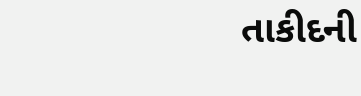તાકીદની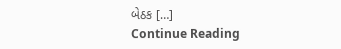બેઠક […]
Continue Reading